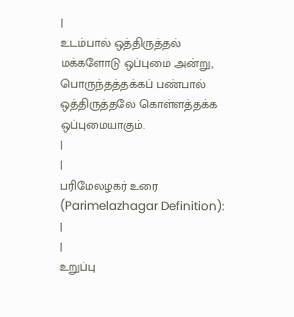|
உடம்பால் ஒத்திருத்தல் மக்களோடு ஒப்புமை அன்று, பொருந்தத்தக்கப் பண்பால் ஒத்திருத்தலே கொள்ளத்தக்க ஒப்புமையாகும்.
|
|
பரிமேலழகர் உரை (Parimelazhagar Definition):
|
|
உறுப்பு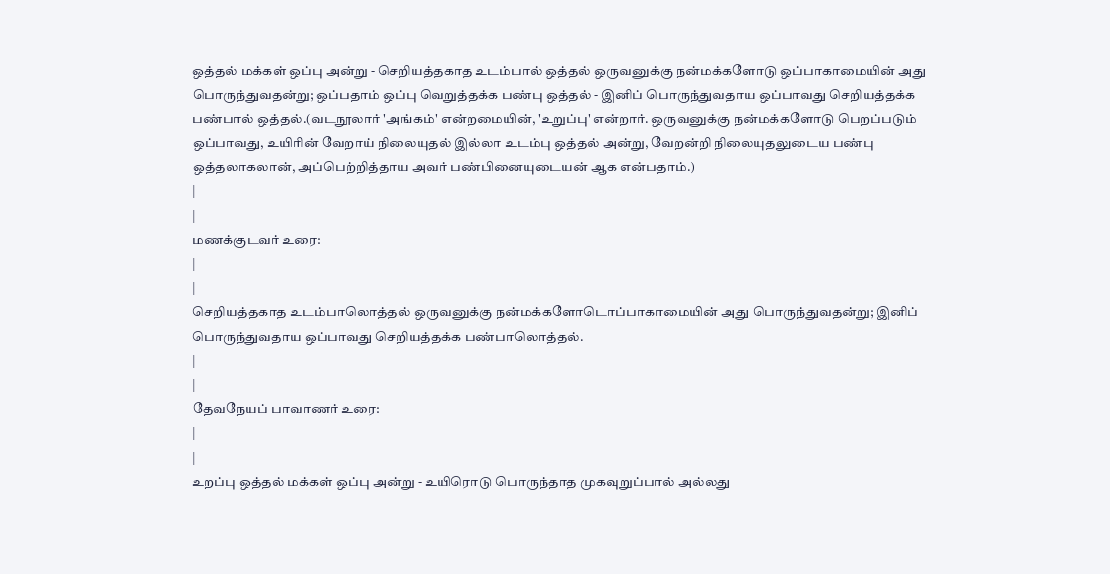ஒத்தல் மக்கள் ஒப்பு அன்று - செறியத்தகாத உடம்பால் ஒத்தல் ஒருவனுக்கு நன்மக்களோடு ஒப்பாகாமையின் அது பொருந்துவதன்று; ஒப்பதாம் ஒப்பு வெறுத்தக்க பண்பு ஒத்தல் - இனிப் பொருந்துவதாய ஒப்பாவது செறியத்தக்க பண்பால் ஒத்தல்.(வடநூலார் 'அங்கம்' என்றமையின், 'உறுப்பு' என்றார். ஒருவனுக்கு நன்மக்களோடு பெறப்படும் ஒப்பாவது, உயிரின் வேறாய் நிலையுதல் இல்லா உடம்பு ஒத்தல் அன்று, வேறன்றி நிலையுதலுடைய பண்பு ஒத்தலாகலான், அப்பெற்றித்தாய அவர் பண்பினையுடையன் ஆக என்பதாம்.)
|
|
மணக்குடவர் உரை:
|
|
செறியத்தகாத உடம்பாலொத்தல் ஒருவனுக்கு நன்மக்களோடொப்பாகாமையின் அது பொருந்துவதன்று; இனிப் பொருந்துவதாய ஒப்பாவது செறியத்தக்க பண்பாலொத்தல்.
|
|
தேவநேயப் பாவாணர் உரை:
|
|
உறப்பு ஒத்தல் மக்கள் ஒப்பு அன்று - உயிரொடு பொருந்தாத முகவுறுப்பால் அல்லது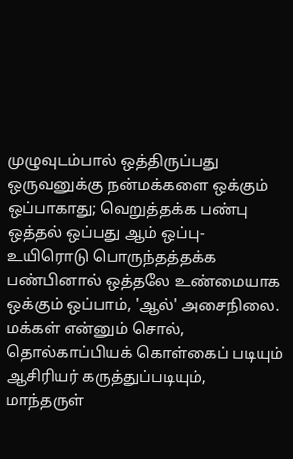முழுவுடம்பால் ஒத்திருப்பது ஒருவனுக்கு நன்மக்களை ஒக்கும் ஒப்பாகாது; வெறுத்தக்க பண்பு ஒத்தல் ஒப்பது ஆம் ஒப்பு- உயிரொடு பொருந்தத்தக்க பண்பினால் ஒத்தலே உண்மையாக ஒக்கும் ஒப்பாம், 'ஆல்' அசைநிலை. மக்கள் என்னும் சொல், தொல்காப்பியக் கொள்கைப் படியும் ஆசிரியர் கருத்துப்படியும், மாந்தருள்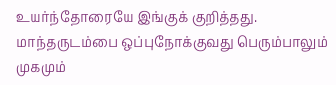உயர்ந்தோரையே இங்குக் குறித்தது. மாந்தருடம்பை ஒப்புநோக்குவது பெரும்பாலும் முகமும்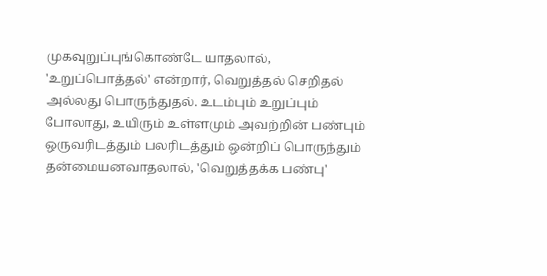முகவுறுப்புங்கொண்டே யாதலால், 'உறுப்பொத்தல்' என்றார், வெறுத்தல் செறிதல் அல்லது பொருந்துதல். உடம்பும் உறுப்பும் போலாது, உயிரும் உள்ளமும் அவற்றின் பண்பும் ஒருவரிடத்தும் பலரிடத்தும் ஒன்றிப் பொருந்தும் தன்மையனவாதலால், 'வெறுத்தக்க பண்பு'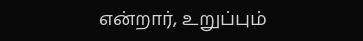என்றார், உறுப்பும்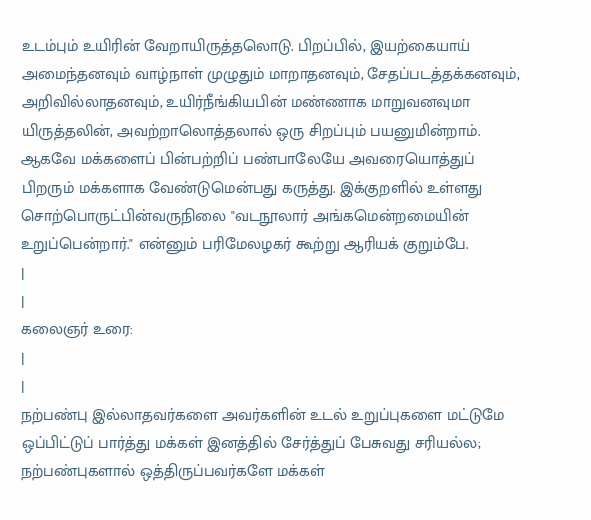உடம்பும் உயிரின் வேறாயிருத்தலொடு. பிறப்பில், இயற்கையாய் அமைந்தனவும் வாழ்நாள் முழுதும் மாறாதனவும், சேதப்படத்தக்கனவும், அறிவில்லாதனவும், உயிர்நீங்கியபின் மண்ணாக மாறுவனவுமா யிருத்தலின், அவற்றாலொத்தலால் ஒரு சிறப்பும் பயனுமின்றாம். ஆகவே மக்களைப் பின்பற்றிப் பண்பாலேயே அவரையொத்துப் பிறரும் மக்களாக வேண்டுமென்பது கருத்து. இக்குறளில் உள்ளது சொற்பொருட்பின்வருநிலை "வடநூலார் அங்கமென்றமையின் உறுப்பென்றார்." என்னும் பரிமேலழகர் கூற்று ஆரியக் குறும்பே.
|
|
கலைஞர் உரை:
|
|
நற்பண்பு இல்லாதவர்களை அவர்களின் உடல் உறுப்புகளை மட்டுமே ஒப்பிட்டுப் பார்த்து மக்கள் இனத்தில் சேர்த்துப் பேசுவது சரியல்ல; நற்பண்புகளால் ஒத்திருப்பவர்களே மக்கள்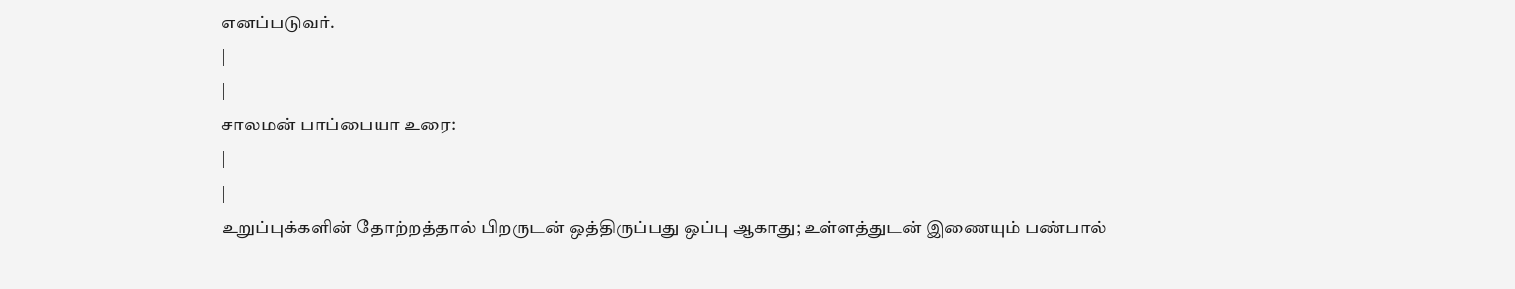எனப்படுவர்.
|
|
சாலமன் பாப்பையா உரை:
|
|
உறுப்புக்களின் தோற்றத்தால் பிறருடன் ஒத்திருப்பது ஒப்பு ஆகாது; உள்ளத்துடன் இணையும் பண்பால்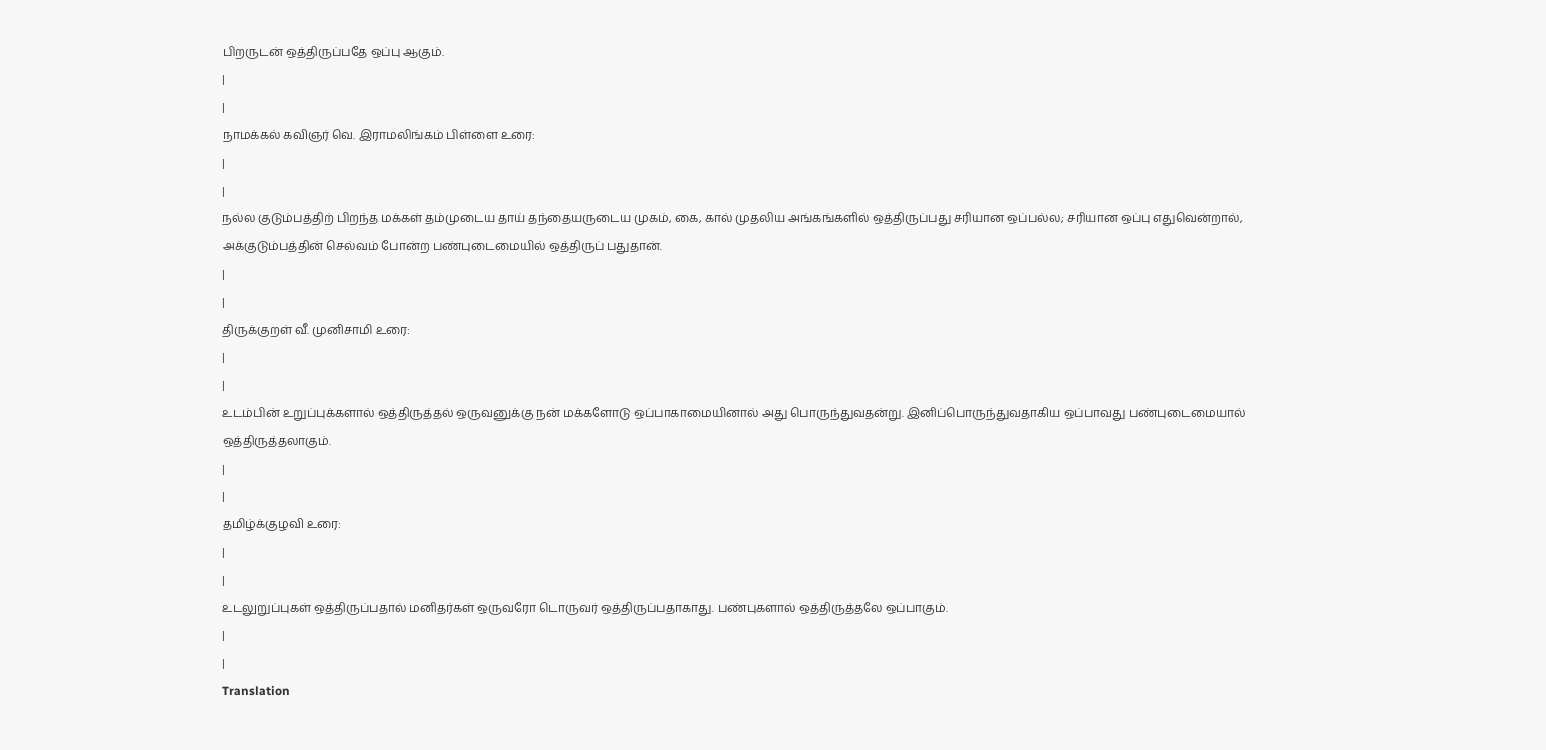பிறருடன் ஒத்திருப்பதே ஒப்பு ஆகும்.
|
|
நாமக்கல் கவிஞர் வெ. இராமலிங்கம் பிள்ளை உரை:
|
|
நல்ல குடும்பத்திற் பிறந்த மக்கள் தம்முடைய தாய் தந்தையருடைய முகம், கை, கால் முதலிய அங்கங்களில் ஒத்திருப்பது சரியான ஒப்பல்ல; சரியான ஒப்பு எதுவென்றால், அக்குடும்பத்தின் செல்வம் போன்ற பண்புடைமையில் ஒத்திருப் பதுதான்.
|
|
திருக்குறள் வீ. முனிசாமி உரை:
|
|
உடம்பின் உறுப்புக்களால் ஒத்திருத்தல் ஒருவனுக்கு நன் மக்களோடு ஒப்பாகாமையினால் அது பொருந்துவதன்று. இனிப்பொருந்துவதாகிய ஒப்பாவது பண்புடைமையால் ஒத்திருத்தலாகும்.
|
|
தமிழ்க்குழவி உரை:
|
|
உடலுறுப்புகள் ஒத்திருப்பதால் மனிதர்கள் ஒருவரோ டொருவர் ஒத்திருப்பதாகாது. பண்புகளால் ஒத்திருத்தலே ஒப்பாகும்.
|
|
Translation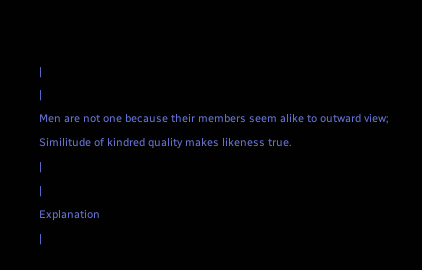|
|
Men are not one because their members seem alike to outward view;
Similitude of kindred quality makes likeness true.
|
|
Explanation
|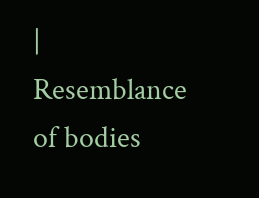|
Resemblance of bodies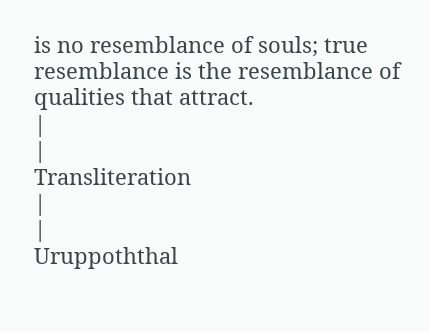is no resemblance of souls; true resemblance is the resemblance of qualities that attract.
|
|
Transliteration
|
|
Uruppoththal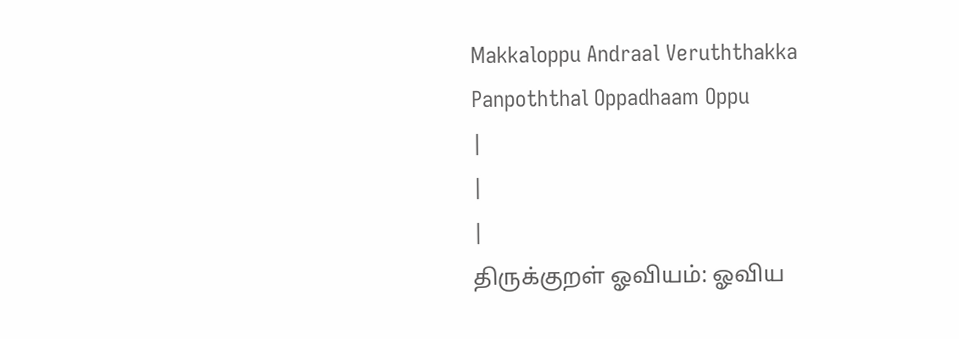Makkaloppu Andraal Veruththakka
Panpoththal Oppadhaam Oppu
|
|
|
திருக்குறள் ஓவியம்: ஓவிய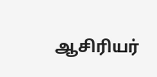ஆசிரியர்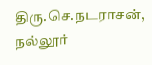திரு.செ.நடராசன், நல்லூர்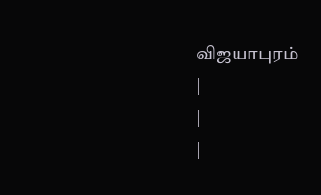விஜயாபுரம்
|
|
|